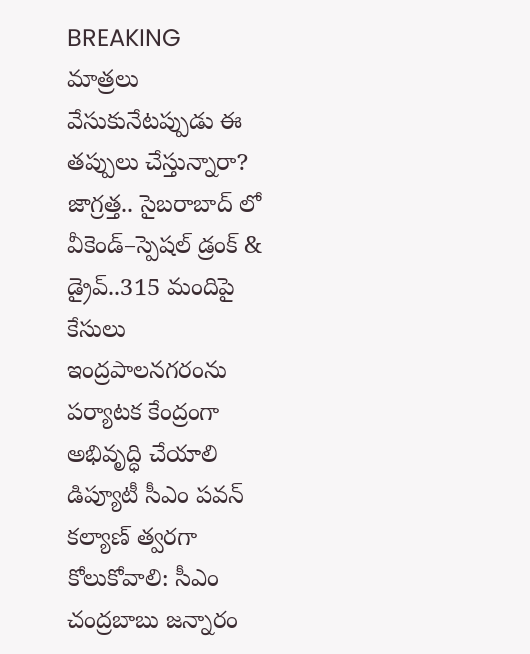BREAKING
మాత్రలు వేసుకునేటప్పుడు ఈ తప్పులు చేస్తున్నారా? జాగ్రత్త.. సైబరాబాద్ లో వీకెండ్‌–స్పెషల్ డ్రంక్ & డ్రైవ్‌..315 మందిపై కేసులు ఇంద్రపాలనగరంను పర్యాటక కేంద్రంగా అభివృద్ధి చేయాలి డిప్యూటీ సీఎం పవన్ కల్యాణ్ త్వరగా కోలుకోవాలి: సీఎం చంద్రబాబు జన్నారం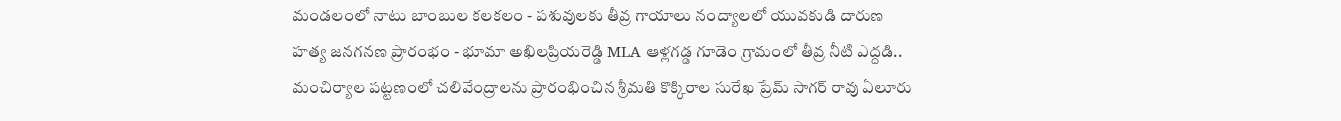మండలంలో నాటు బాంబుల కలకలం - పశువులకు తీవ్ర గాయాలు నంద్యాలలో యువకుడి దారుణ హత్య జనగనణ ప్రారంభం - భూమా అఖిలప్రియరెడ్డి MLA ఆళ్లగడ్డ గూడెం గ్రామంలో తీవ్ర నీటి ఎద్దడి.. మంచిర్యాల పట్టణంలో చలివేంద్రాలను ప్రారంభించిన శ్రీమతి కొక్కిరాల సురేఖ ప్రేమ్ సాగర్ రావు ఏలూరు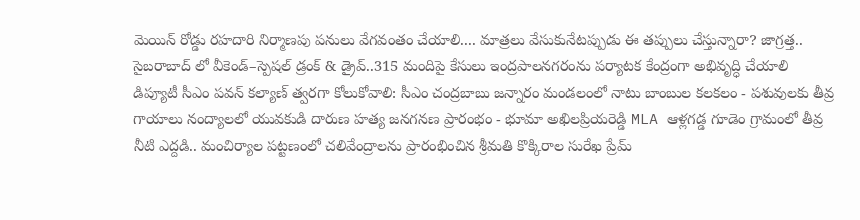మెయిన్ రోడ్డు రహదారి నిర్మాణపు పనులు వేగవంతం చేయాలి.... మాత్రలు వేసుకునేటప్పుడు ఈ తప్పులు చేస్తున్నారా? జాగ్రత్త.. సైబరాబాద్ లో వీకెండ్‌–స్పెషల్ డ్రంక్ & డ్రైవ్‌..315 మందిపై కేసులు ఇంద్రపాలనగరంను పర్యాటక కేంద్రంగా అభివృద్ధి చేయాలి డిప్యూటీ సీఎం పవన్ కల్యాణ్ త్వరగా కోలుకోవాలి: సీఎం చంద్రబాబు జన్నారం మండలంలో నాటు బాంబుల కలకలం - పశువులకు తీవ్ర గాయాలు నంద్యాలలో యువకుడి దారుణ హత్య జనగనణ ప్రారంభం - భూమా అఖిలప్రియరెడ్డి MLA ఆళ్లగడ్డ గూడెం గ్రామంలో తీవ్ర నీటి ఎద్దడి.. మంచిర్యాల పట్టణంలో చలివేంద్రాలను ప్రారంభించిన శ్రీమతి కొక్కిరాల సురేఖ ప్రేమ్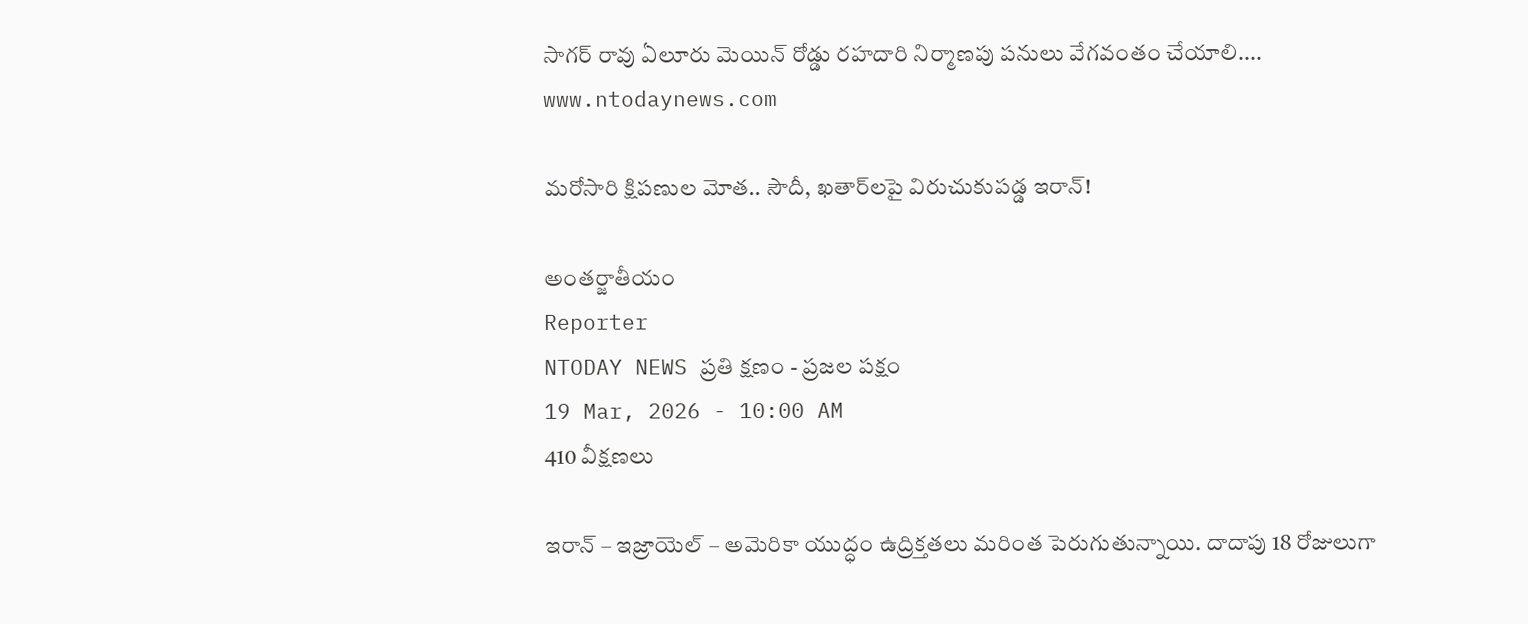సాగర్ రావు ఏలూరు మెయిన్ రోడ్డు రహదారి నిర్మాణపు పనులు వేగవంతం చేయాలి....
www.ntodaynews.com

మరోసారి క్షిపణుల మోత.. సౌదీ, ఖతార్‌లపై విరుచుకుపడ్డ ఇరాన్!

అంతర్జాతీయం
Reporter
NTODAY NEWS ప్రతి క్షణం - ప్రజల పక్షం
19 Mar, 2026 - 10:00 AM
410 వీక్షణలు

ఇరాన్ – ఇజ్రాయెల్ – అమెరికా యుద్ధం ఉద్రిక్తతలు మరింత పెరుగుతున్నాయి. దాదాపు 18 రోజులుగా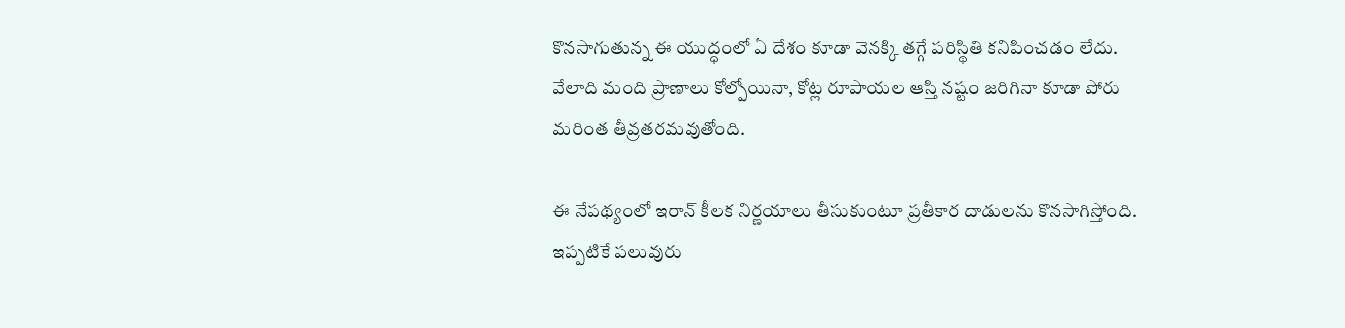కొనసాగుతున్న ఈ యుద్ధంలో ఏ దేశం కూడా వెనక్కి తగ్గే పరిస్థితి కనిపించడం లేదు. వేలాది మంది ప్రాణాలు కోల్పోయినా, కోట్ల రూపాయల ఆస్తి నష్టం జరిగినా కూడా పోరు మరింత తీవ్రతరమవుతోంది.

ఈ నేపథ్యంలో ఇరాన్ కీలక నిర్ణయాలు తీసుకుంటూ ప్రతీకార దాడులను కొనసాగిస్తోంది. ఇప్పటికే పలువురు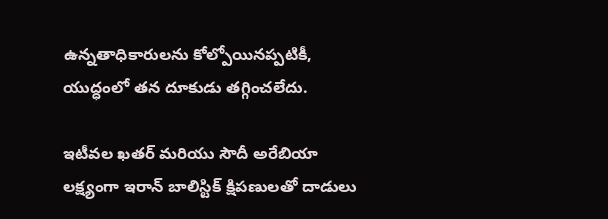ఉన్నతాధికారులను కోల్పోయినప్పటికీ, యుద్ధంలో తన దూకుడు తగ్గించలేదు.

ఇటీవల ఖతర్ మరియు సౌదీ అరేబియా లక్ష్యంగా ఇరాన్ బాలిస్టిక్ క్షిపణులతో దాడులు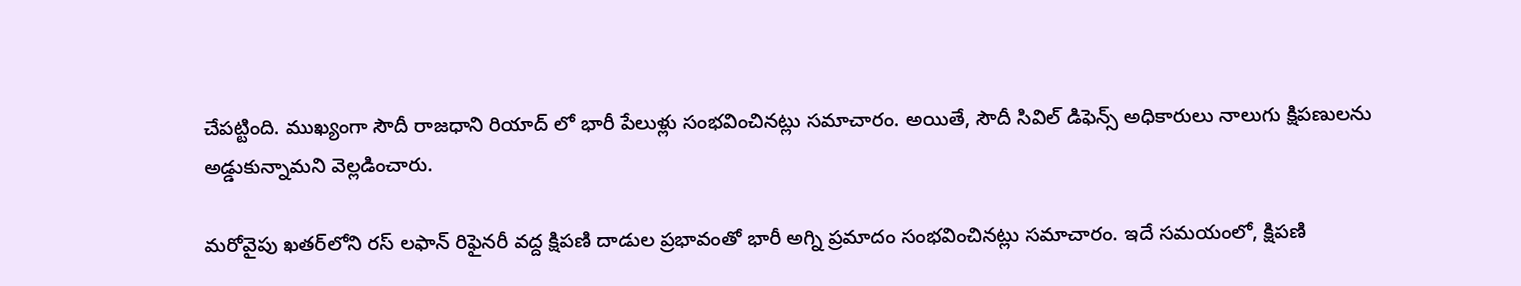చేపట్టింది. ముఖ్యంగా సౌదీ రాజధాని రియాద్ లో భారీ పేలుళ్లు సంభవించినట్లు సమాచారం. అయితే, సౌదీ సివిల్ డిఫెన్స్ అధికారులు నాలుగు క్షిపణులను అడ్డుకున్నామని వెల్లడించారు.

మరోవైపు ఖతర్‌లోని రస్ లఫాన్ రిఫైనరీ వద్ద క్షిపణి దాడుల ప్రభావంతో భారీ అగ్ని ప్రమాదం సంభవించినట్లు సమాచారం. ఇదే సమయంలో, క్షిపణి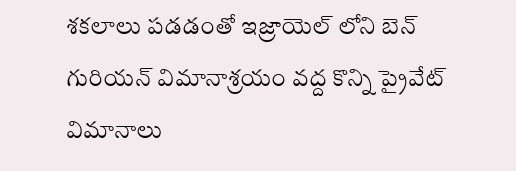శకలాలు పడడంతో ఇజ్రాయెల్ లోని బెన్ గురియన్ విమానాశ్రయం వద్ద కొన్ని ప్రైవేట్ విమానాలు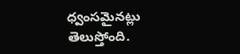ధ్వంసమైనట్లు తెలుస్తోంది.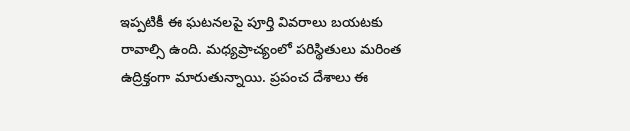ఇప్పటికీ ఈ ఘటనలపై పూర్తి వివరాలు బయటకు రావాల్సి ఉంది. మధ్యప్రాచ్యంలో పరిస్థితులు మరింత ఉద్రిక్తంగా మారుతున్నాయి. ప్రపంచ దేశాలు ఈ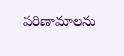పరిణామాలను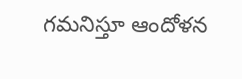గమనిస్తూ ఆందోళన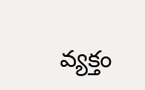వ్యక్తం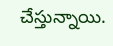చేస్తున్నాయి.